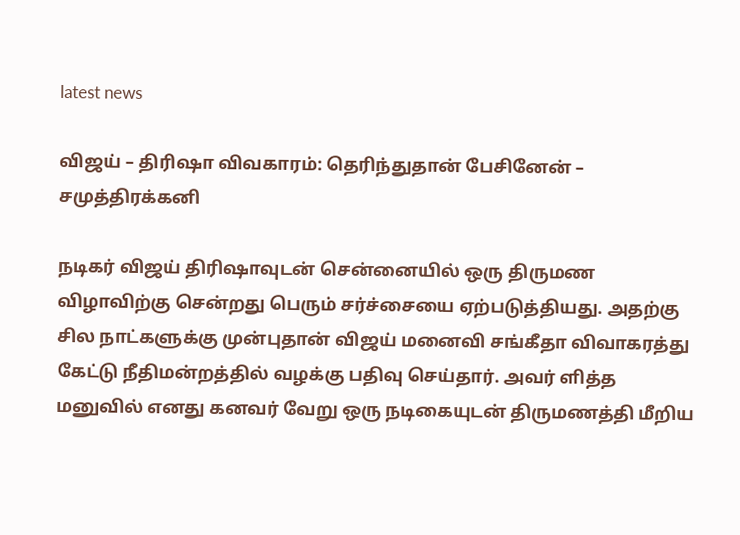latest news

விஜய் – திரிஷா விவகாரம்: தெரிந்துதான் பேசினேன் – சமுத்திரக்கனி

நடிகர் விஜய் திரிஷாவுடன் சென்னையில் ஒரு திருமண விழாவிற்கு சென்றது பெரும் சர்ச்சையை ஏற்படுத்தியது. அதற்கு சில நாட்களுக்கு முன்புதான் விஜய் மனைவி சங்கீதா விவாகரத்து கேட்டு நீதிமன்றத்தில் வழக்கு பதிவு செய்தார். அவர் ளித்த மனுவில் எனது கனவர் வேறு ஒரு நடிகையுடன் திருமணத்தி மீறிய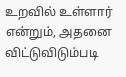உறவில் உள்ளார் என்றும், அதனை விட்டுவிடும்படி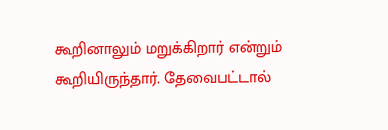கூறினாலும் மறுக்கிறார் என்றும் கூறியிருந்தார். தேவைபட்டால்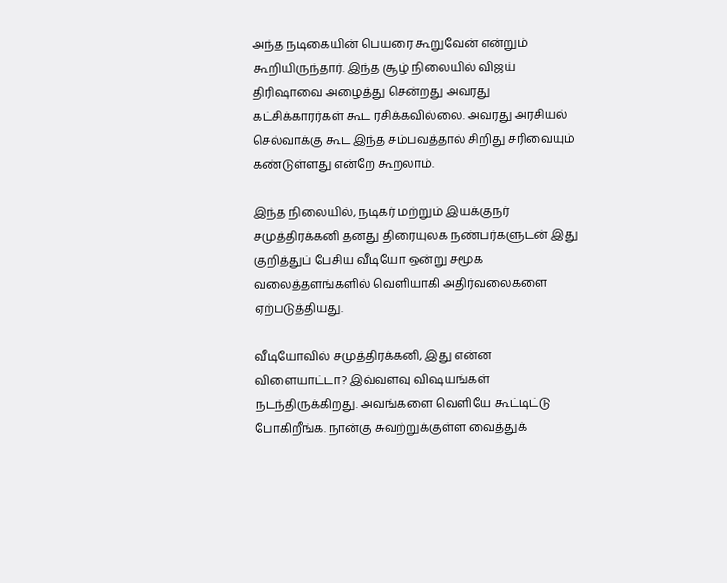அந்த நடிகையின் பெயரை கூறுவேன் என்றும் கூறியிருந்தார். இந்த சூழ் நிலையில் விஜய் திரிஷாவை அழைத்து சென்றது அவரது கட்சிக்காரர்கள் கூட ரசிக்கவில்லை. அவரது அரசியல் செல்வாக்கு கூட இந்த சம்பவத்தால் சிறிது சரிவையும் கண்டுள்ளது என்றே கூறலாம்.

இந்த நிலையில், நடிகர் மற்றும் இயக்குநர் சமுத்திரக்கனி தனது திரையுலக நண்பர்களுடன் இது குறித்துப் பேசிய வீடியோ ஒன்று சமூக வலைத்தளங்களில் வெளியாகி அதிர்வலைகளை ஏற்படுத்தியது.

வீடியோவில் சமுத்திரக்கனி, இது என்ன விளையாட்டா? இவ்வளவு விஷயங்கள் நடந்திருக்கிறது. அவங்களை வெளியே கூட்டிட்டு போகிறீங்க. நான்கு சுவற்றுக்குள்ள வைத்துக்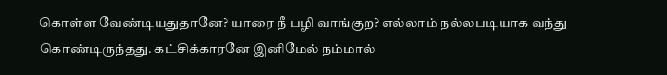கொள்ள வேண்டியதுதானே? யாரை நீ பழி வாங்குற? எல்லாம் நல்லபடியாக வந்து கொண்டிருந்தது. கட்சிக்காரனே இனிமேல் நம்மால்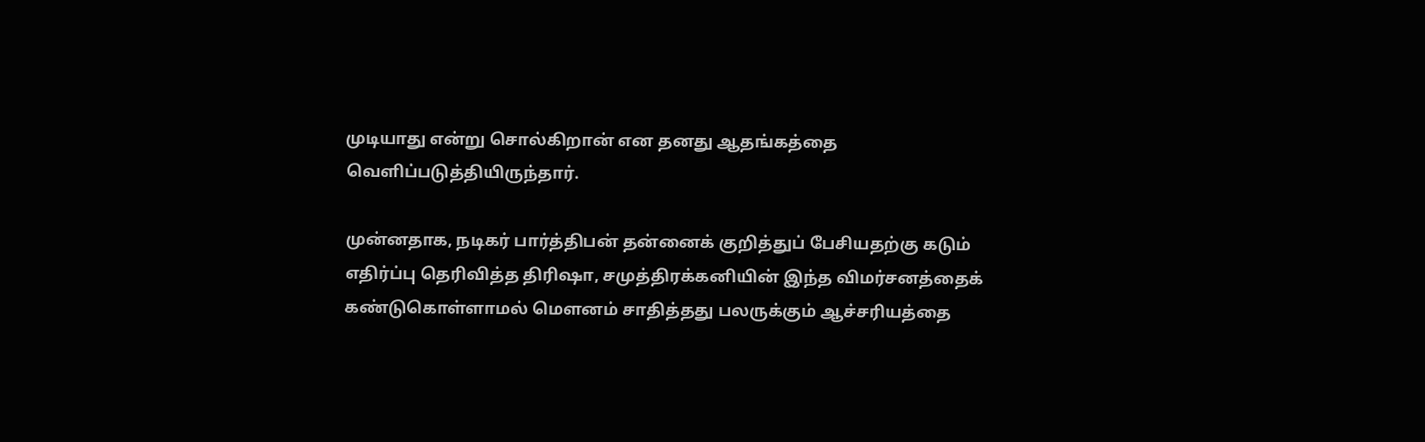முடியாது என்று சொல்கிறான் என தனது ஆதங்கத்தை வெளிப்படுத்தியிருந்தார்.

முன்னதாக, நடிகர் பார்த்திபன் தன்னைக் குறித்துப் பேசியதற்கு கடும் எதிர்ப்பு தெரிவித்த திரிஷா, சமுத்திரக்கனியின் இந்த விமர்சனத்தைக் கண்டுகொள்ளாமல் மௌனம் சாதித்தது பலருக்கும் ஆச்சரியத்தை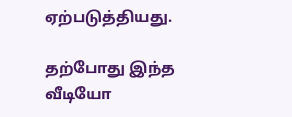ஏற்படுத்தியது.

தற்போது இந்த வீடியோ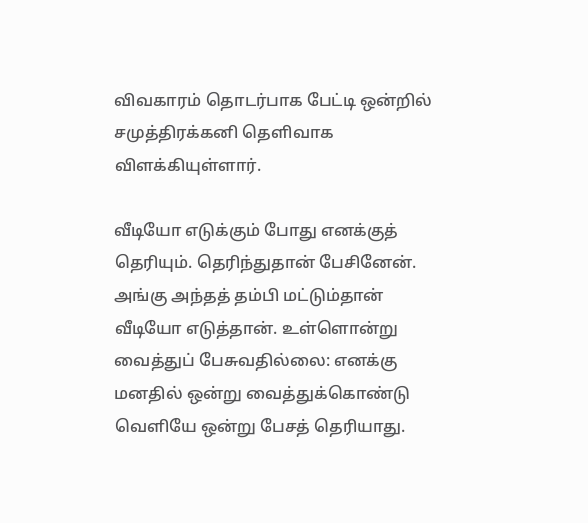விவகாரம் தொடர்பாக பேட்டி ஒன்றில் சமுத்திரக்கனி தெளிவாக விளக்கியுள்ளார்.

வீடியோ எடுக்கும் போது எனக்குத் தெரியும். தெரிந்துதான் பேசினேன். அங்கு அந்தத் தம்பி மட்டும்தான் வீடியோ எடுத்தான். உள்ளொன்று வைத்துப் பேசுவதில்லை: எனக்கு மனதில் ஒன்று வைத்துக்கொண்டு வெளியே ஒன்று பேசத் தெரியாது.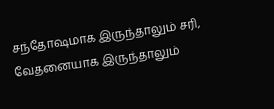சந்தோஷமாக இருந்தாலும் சரி, வேதனையாக இருந்தாலும்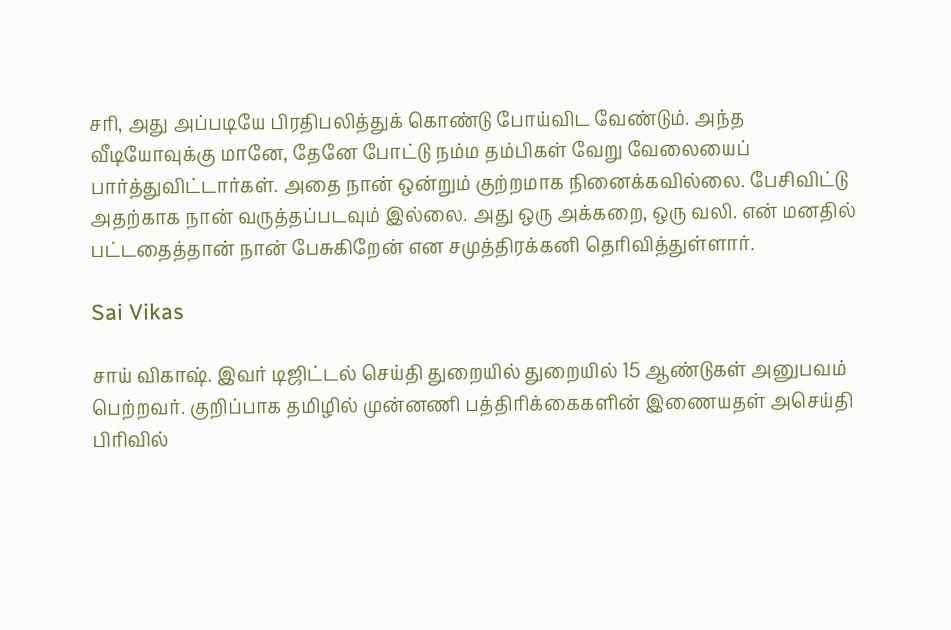சரி, அது அப்படியே பிரதிபலித்துக் கொண்டு போய்விட வேண்டும். அந்த வீடியோவுக்கு மானே, தேனே போட்டு நம்ம தம்பிகள் வேறு வேலையைப் பார்த்துவிட்டார்கள். அதை நான் ஒன்றும் குற்றமாக நினைக்கவில்லை. பேசிவிட்டு அதற்காக நான் வருத்தப்படவும் இல்லை. அது ஒரு அக்கறை, ஒரு வலி. என் மனதில் பட்டதைத்தான் நான் பேசுகிறேன் என சமுத்திரக்கனி தெரிவித்துள்ளார்.

Sai Vikas

சாய் விகாஷ். இவர் டிஜிட்டல் செய்தி துறையில் துறையில் 15 ஆண்டுகள் அனுபவம் பெற்றவர். குறிப்பாக தமிழில் முன்னணி பத்திரிக்கைகளின் இணையதள் அசெய்தி பிரிவில்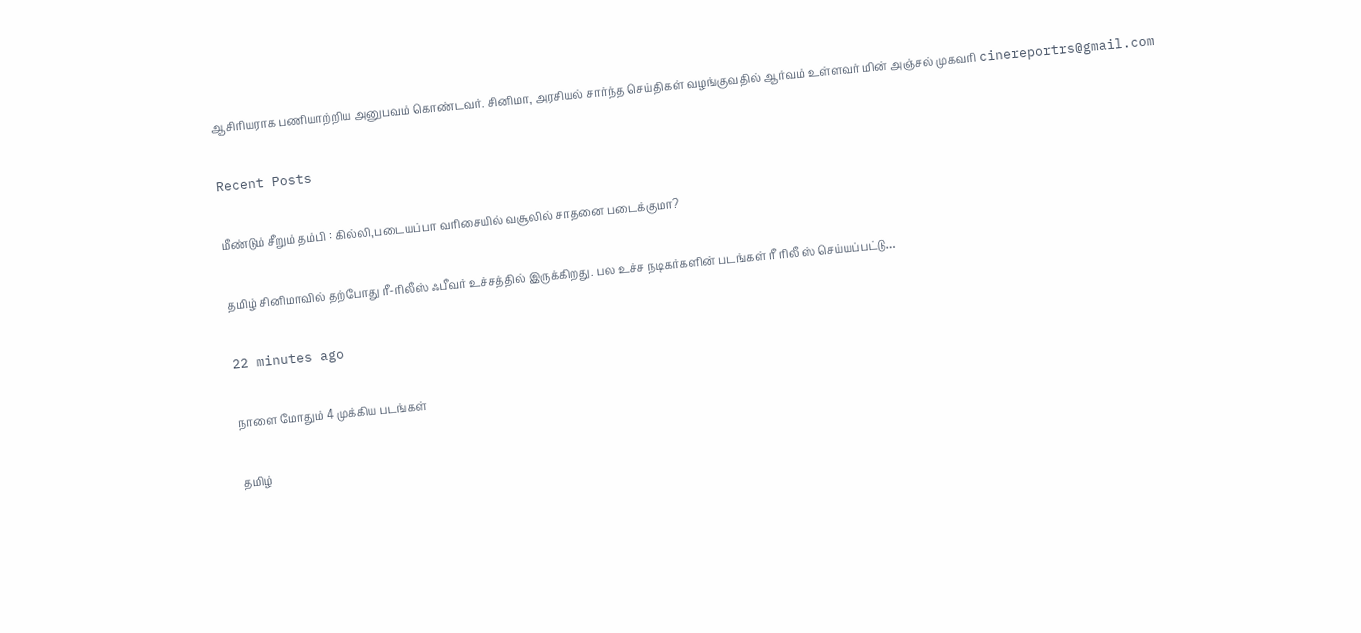ஆசிரியராக பணியாற்றிய அனுபவம் கொண்டவர். சினிமா, அரசியல் சார்ந்த செய்திகள் வழங்குவதில் ஆர்வம் உள்ளவர் மின் அஞ்சல் முகவரி cinereportrs@gmail.com

Recent Posts

மீண்டும் சீறும் தம்பி : கில்லி,படையப்பா வரிசையில் வசூலில் சாதனை படைக்குமா?

தமிழ் சினிமாவில் தற்போது ரீ-ரிலீஸ் ஃபீவர் உச்சத்தில் இருக்கிறது. பல உச்ச நடிகர்களின் படங்கள் ரீ ரிலீ ஸ் செய்யப்பட்டு…

22 minutes ago

நாளை மோதும் 4 முக்கிய படங்கள்

தமிழ்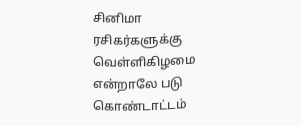சினிமா ரசிகர்களுக்கு வெள்ளிகிழமை என்றாலே படு கொண்டாட்டம்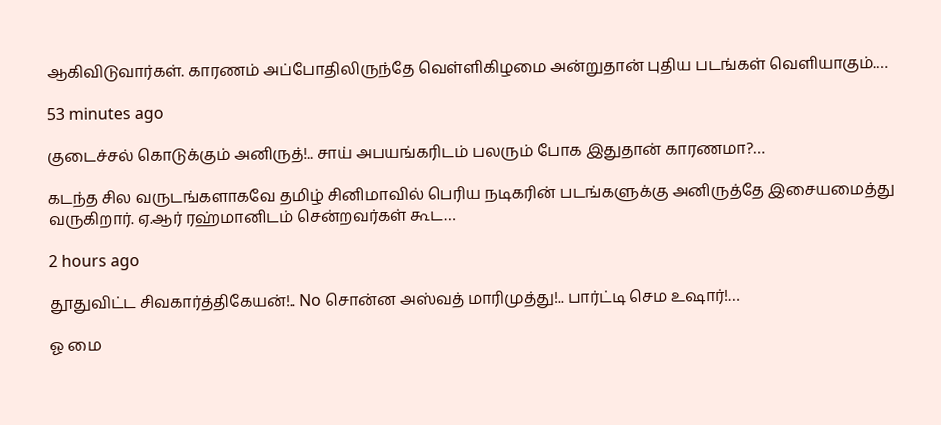ஆகிவிடுவார்கள். காரணம் அப்போதிலிருந்தே வெள்ளிகிழமை அன்றுதான் புதிய படங்கள் வெளியாகும்.…

53 minutes ago

குடைச்சல் கொடுக்கும் அனிருத்!.. சாய் அபயங்கரிடம் பலரும் போக இதுதான் காரணமா?…

கடந்த சில வருடங்களாகவே தமிழ் சினிமாவில் பெரிய நடிகரின் படங்களுக்கு அனிருத்தே இசையமைத்து வருகிறார். ஏ.ஆர் ரஹ்மானிடம் சென்றவர்கள் கூட…

2 hours ago

தூதுவிட்ட சிவகார்த்திகேயன்!.. No சொன்ன அஸ்வத் மாரிமுத்து!.. பார்ட்டி செம உஷார்!…

ஓ மை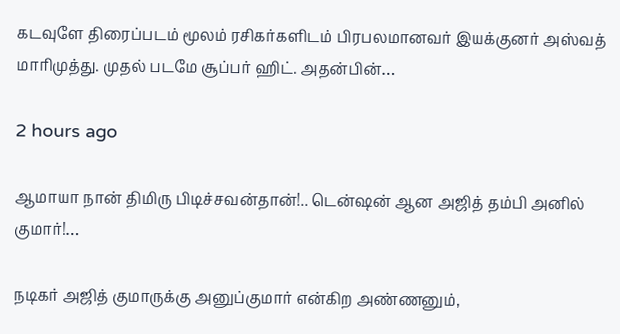கடவுளே திரைப்படம் மூலம் ரசிகர்களிடம் பிரபலமானவர் இயக்குனர் அஸ்வத் மாரிமுத்து. முதல் படமே சூப்பர் ஹிட். அதன்பின்…

2 hours ago

ஆமாயா நான் திமிரு பிடிச்சவன்தான்!.. டென்ஷன் ஆன அஜித் தம்பி அனில் குமார்!…

நடிகர் அஜித் குமாருக்கு அனுப்குமார் என்கிற அண்ணனும்,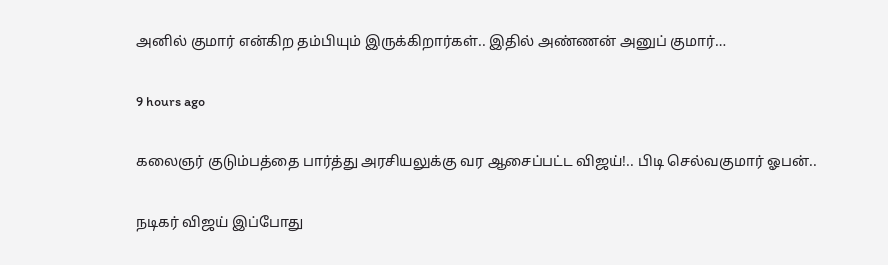அனில் குமார் என்கிற தம்பியும் இருக்கிறார்கள்.. இதில் அண்ணன் அனுப் குமார்…

9 hours ago

கலைஞர் குடும்பத்தை பார்த்து அரசியலுக்கு வர ஆசைப்பட்ட விஜய்!.. பிடி செல்வகுமார் ஓபன்..

நடிகர் விஜய் இப்போது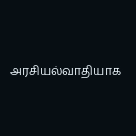அரசியல்வாதியாக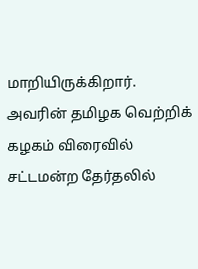மாறியிருக்கிறார். அவரின் தமிழக வெற்றிக் கழகம் விரைவில் சட்டமன்ற தேர்தலில்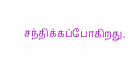சந்திக்கப்போகிறது.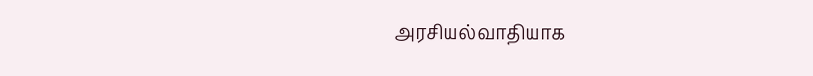அரசியல்வாதியாக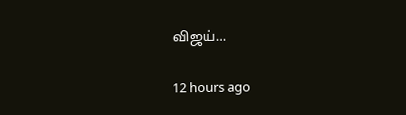விஜய்…

12 hours ago